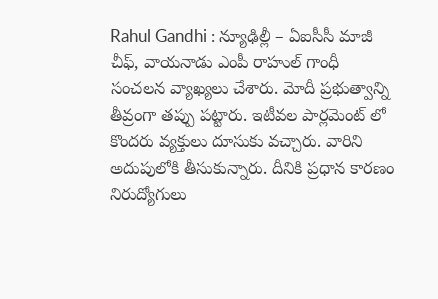Rahul Gandhi : న్యూఢిల్లీ – ఏఐసీసీ మాజీ చీఫ్, వాయనాడు ఎంపీ రాహుల్ గాంధీ సంచలన వ్యాఖ్యలు చేశారు. మోదీ ప్రభుత్వాన్ని తీవ్రంగా తప్పు పట్టారు. ఇటీవల పార్లమెంట్ లో కొందరు వ్యక్తులు దూసుకు వచ్చారు. వారిని అదుపులోకి తీసుకున్నారు. దీనికి ప్రధాన కారణం నిరుద్యోగులు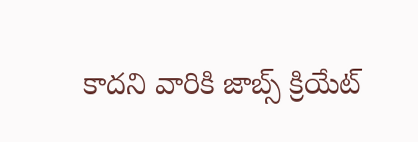కాదని వారికి జాబ్స్ క్రియేట్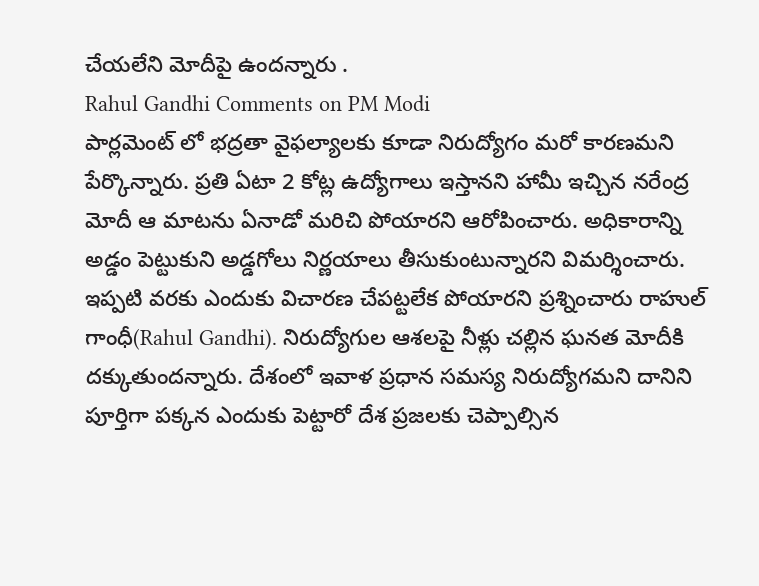చేయలేని మోదీపై ఉందన్నారు .
Rahul Gandhi Comments on PM Modi
పార్లమెంట్ లో భద్రతా వైఫల్యాలకు కూడా నిరుద్యోగం మరో కారణమని పేర్కొన్నారు. ప్రతి ఏటా 2 కోట్ల ఉద్యోగాలు ఇస్తానని హామీ ఇచ్చిన నరేంద్ర మోదీ ఆ మాటను ఏనాడో మరిచి పోయారని ఆరోపించారు. అధికారాన్ని అడ్డం పెట్టుకుని అడ్డగోలు నిర్ణయాలు తీసుకుంటున్నారని విమర్శించారు.
ఇప్పటి వరకు ఎందుకు విచారణ చేపట్టలేక పోయారని ప్రశ్నించారు రాహుల్ గాంధీ(Rahul Gandhi). నిరుద్యోగుల ఆశలపై నీళ్లు చల్లిన ఘనత మోదీకి దక్కుతుందన్నారు. దేశంలో ఇవాళ ప్రధాన సమస్య నిరుద్యోగమని దానిని పూర్తిగా పక్కన ఎందుకు పెట్టారో దేశ ప్రజలకు చెప్పాల్సిన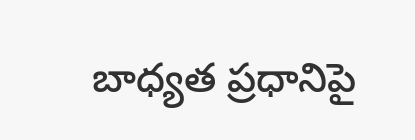బాధ్యత ప్రధానిపై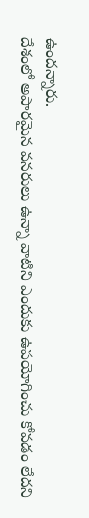ఉందన్నారు.
దేశంలో అపారమైన వనరులు ఉన్నా వాటిని ఎందుకు ఉపయోగించు కోవడం లేదని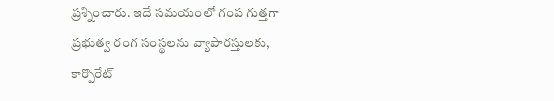ప్రశ్నించారు. ఇదే సమయంలో గంప గుత్తగా ప్రభుత్వ రంగ సంస్థలను వ్యాపారస్తులకు, కార్పొరేట్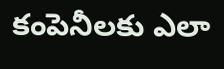కంపెనీలకు ఎలా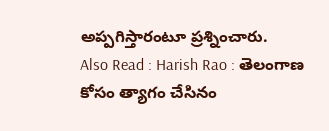అప్పగిస్తారంటూ ప్రశ్నించారు.
Also Read : Harish Rao : తెలంగాణ కోసం త్యాగం చేసినం